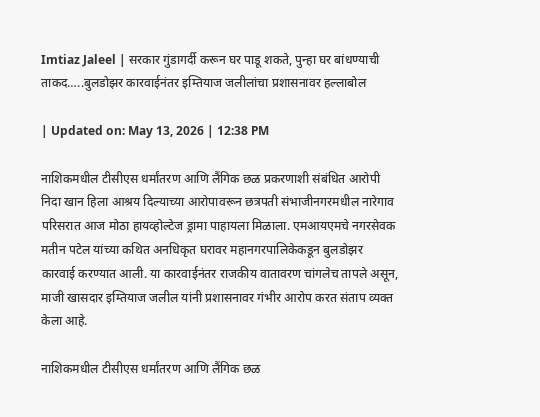Imtiaz Jaleel | सरकार गुंडागर्दी करून घर पाडू शकते, पुन्हा घर बांधण्याची ताकद…..बुलडोझर कारवाईनंतर इम्तियाज जलीलांचा प्रशासनावर हल्लाबोल

| Updated on: May 13, 2026 | 12:38 PM

नाशिकमधील टीसीएस धर्मांतरण आणि लैंगिक छळ प्रकरणाशी संबंधित आरोपी निदा खान हिला आश्रय दिल्याच्या आरोपावरून छत्रपती संभाजीनगरमधील नारेगाव परिसरात आज मोठा हायव्होल्टेज ड्रामा पाहायला मिळाला. एमआयएमचे नगरसेवक मतीन पटेल यांच्या कथित अनधिकृत घरावर महानगरपालिकेकडून बुलडोझर कारवाई करण्यात आली. या कारवाईनंतर राजकीय वातावरण चांगलेच तापले असून, माजी खासदार इम्तियाज जलील यांनी प्रशासनावर गंभीर आरोप करत संताप व्यक्त केला आहे.

नाशिकमधील टीसीएस धर्मांतरण आणि लैंगिक छळ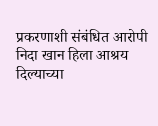प्रकरणाशी संबंधित आरोपी निदा खान हिला आश्रय दिल्याच्या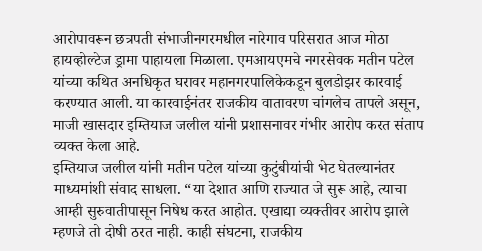आरोपावरून छत्रपती संभाजीनगरमधील नारेगाव परिसरात आज मोठा हायव्होल्टेज ड्रामा पाहायला मिळाला. एमआयएमचे नगरसेवक मतीन पटेल यांच्या कथित अनधिकृत घरावर महानगरपालिकेकडून बुलडोझर कारवाई करण्यात आली. या कारवाईनंतर राजकीय वातावरण चांगलेच तापले असून, माजी खासदार इम्तियाज जलील यांनी प्रशासनावर गंभीर आरोप करत संताप व्यक्त केला आहे.
इम्तियाज जलील यांनी मतीन पटेल यांच्या कुटुंबीयांची भेट घेतल्यानंतर माध्यमांशी संवाद साधला. “या देशात आणि राज्यात जे सुरू आहे, त्याचा आम्ही सुरुवातीपासून निषेध करत आहोत. एखाद्या व्यक्तीवर आरोप झाले म्हणजे तो दोषी ठरत नाही. काही संघटना, राजकीय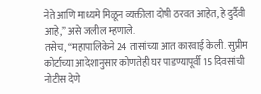नेते आणि माध्यमे मिळून व्यक्तीला दोषी ठरवत आहेत, हे दुर्दैवी आहे,” असे जलील म्हणाले.
तसेच, “महापालिकेने 24 तासांच्या आत कारवाई केली. सुप्रीम कोर्टाच्या आदेशानुसार कोणतेही घर पाडण्यापूर्वी 15 दिवसांची नोटीस देणे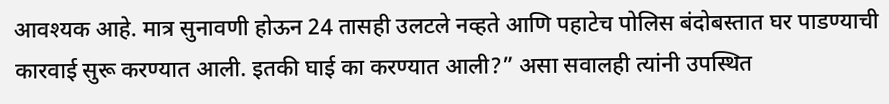आवश्यक आहे. मात्र सुनावणी होऊन 24 तासही उलटले नव्हते आणि पहाटेच पोलिस बंदोबस्तात घर पाडण्याची कारवाई सुरू करण्यात आली. इतकी घाई का करण्यात आली?” असा सवालही त्यांनी उपस्थित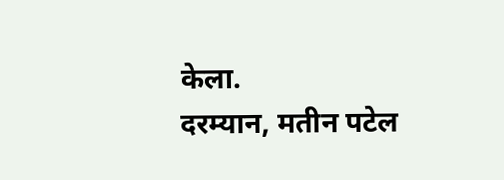केला.
दरम्यान, मतीन पटेल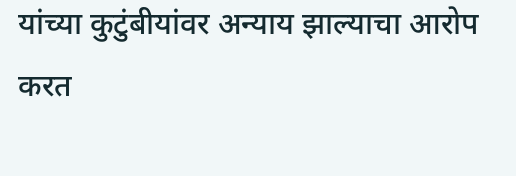यांच्या कुटुंबीयांवर अन्याय झाल्याचा आरोप करत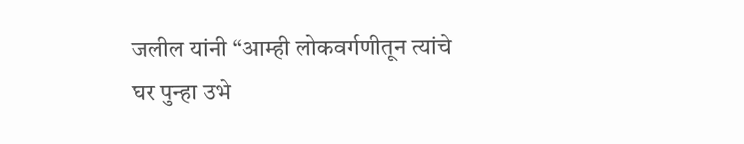जलील यांनी “आम्ही लोकवर्गणीतून त्यांचे घर पुन्हा उभे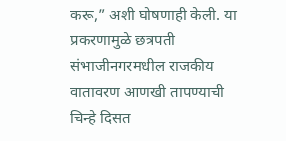करू,” अशी घोषणाही केली. या प्रकरणामुळे छत्रपती संभाजीनगरमधील राजकीय वातावरण आणखी तापण्याची चिन्हे दिसत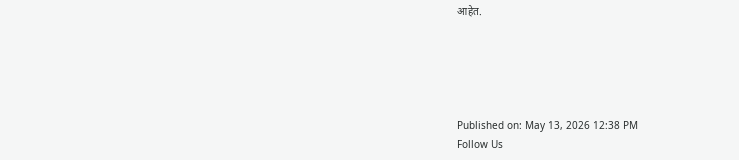आहेत.





Published on: May 13, 2026 12:38 PM
Follow Us